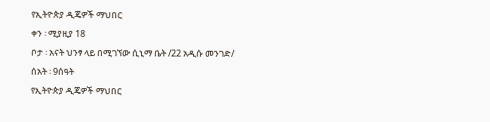የኢትዮጵያ ዲጄዎች ማህበር
ቀን ፡ ሚያዚያ 18
ቦታ ፡ አናት ህንፃ ላይ በሚገኘው ሲኒማ ቤት /22 አዲሱ መንገድ/
ሰአት ፡ 9ሰዓት
የኢትዮጵያ ዲጄዎች ማህበር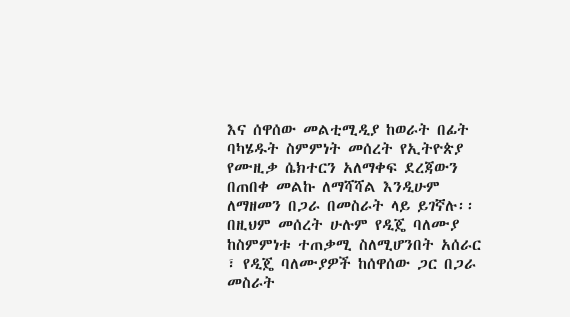እና ሰዋሰው መልቲሚዲያ ከወራት በፊት ባካሄዱት ስምምነት መሰረት የኢትዮጵያ የሙዚቃ ሴክተርን አለማቀፍ ደረጃውን በጠበቀ መልኩ ለማሻሻል እንዲሁም ለማዘመን በጋራ በመስራት ላይ ይገኛሉ፡፡ በዚህም መሰረት ሁሉም የዲጄ ባለሙያ ከስምምነቱ ተጠቃሚ ስለሚሆንበት አሰራር ፣ የዲጄ ባለሙያዎች ከሰዋሰው ጋር በጋራ መስራት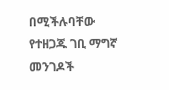በሚችሉባቸው የተዘጋጁ ገቢ ማግኛ መንገዶች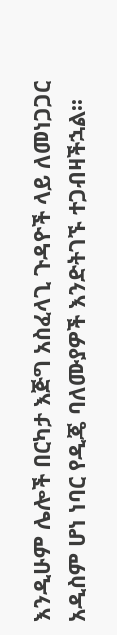እንዲሁም ሌሎች በርካታ እጅግ አስፈላጊ ጉዳዮች ላይ ለመነጋጋር አዲስም ሆነ ነባር የዲጄ ባለሙያዎች እንድትገኙ ተጋብዛችኋል፡፡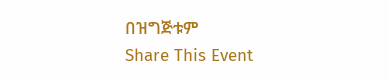በዝግጅቱም
Share This Event